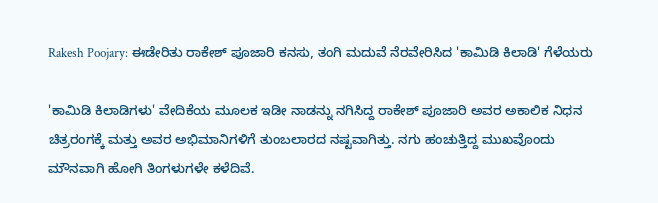Rakesh Poojary: ಈಡೇರಿತು ರಾಕೇಶ್ ಪೂಜಾರಿ ಕನಸು, ತಂಗಿ ಮದುವೆ ನೆರವೇರಿಸಿದ 'ಕಾಮಿಡಿ ಕಿಲಾಡಿ' ಗೆಳೆಯರು

'ಕಾಮಿಡಿ ಕಿಲಾಡಿಗಳು' ವೇದಿಕೆಯ ಮೂಲಕ ಇಡೀ ನಾಡನ್ನು ನಗಿಸಿದ್ದ ರಾಕೇಶ್ ಪೂಜಾರಿ ಅವರ ಅಕಾಲಿಕ ನಿಧನ ಚಿತ್ರರಂಗಕ್ಕೆ ಮತ್ತು ಅವರ ಅಭಿಮಾನಿಗಳಿಗೆ ತುಂಬಲಾರದ ನಷ್ಟವಾಗಿತ್ತು. ನಗು ಹಂಚುತ್ತಿದ್ದ ಮುಖವೊಂದು ಮೌನವಾಗಿ ಹೋಗಿ ತಿಂಗಳುಗಳೇ ಕಳೆದಿವೆ.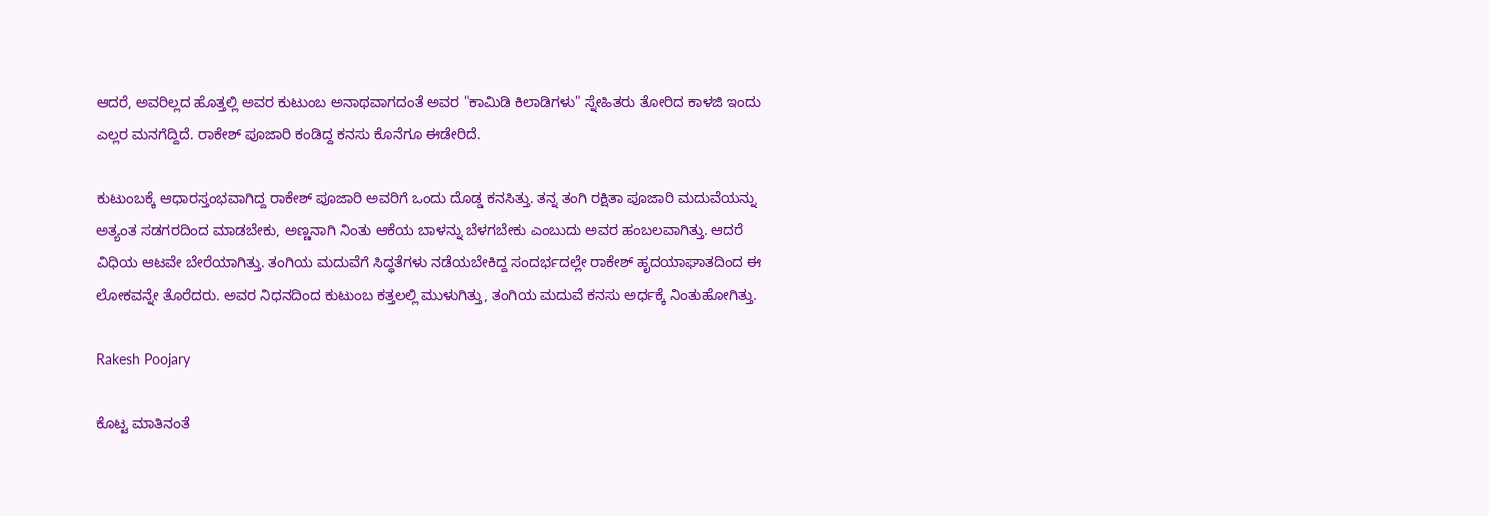ಆದರೆ, ಅವರಿಲ್ಲದ ಹೊತ್ತಲ್ಲಿ ಅವರ ಕುಟುಂಬ ಅನಾಥವಾಗದಂತೆ ಅವರ "ಕಾಮಿಡಿ ಕಿಲಾಡಿಗಳು" ಸ್ನೇಹಿತರು ತೋರಿದ ಕಾಳಜಿ ಇಂದು ಎಲ್ಲರ ಮನಗೆದ್ದಿದೆ. ರಾಕೇಶ್‌ ಪೂಜಾರಿ ಕಂಡಿದ್ದ ಕನಸು ಕೊನೆಗೂ ಈಡೇರಿದೆ.

ಕುಟುಂಬಕ್ಕೆ ಆಧಾರಸ್ತಂಭವಾಗಿದ್ದ ರಾಕೇಶ್ ಪೂಜಾರಿ ಅವರಿಗೆ ಒಂದು ದೊಡ್ಡ ಕನಸಿತ್ತು. ತನ್ನ ತಂಗಿ ರಕ್ಷಿತಾ ಪೂಜಾರಿ ಮದುವೆಯನ್ನು ಅತ್ಯಂತ ಸಡಗರದಿಂದ ಮಾಡಬೇಕು, ಅಣ್ಣನಾಗಿ ನಿಂತು ಆಕೆಯ ಬಾಳನ್ನು ಬೆಳಗಬೇಕು ಎಂಬುದು ಅವರ ಹಂಬಲವಾಗಿತ್ತು. ಆದರೆ ವಿಧಿಯ ಆಟವೇ ಬೇರೆಯಾಗಿತ್ತು. ತಂಗಿಯ ಮದುವೆಗೆ ಸಿದ್ಧತೆಗಳು ನಡೆಯಬೇಕಿದ್ದ ಸಂದರ್ಭದಲ್ಲೇ ರಾಕೇಶ್ ಹೃದಯಾಘಾತದಿಂದ ಈ ಲೋಕವನ್ನೇ ತೊರೆದರು. ಅವರ ನಿಧನದಿಂದ ಕುಟುಂಬ ಕತ್ತಲಲ್ಲಿ ಮುಳುಗಿತ್ತು, ತಂಗಿಯ ಮದುವೆ ಕನಸು ಅರ್ಧಕ್ಕೆ ನಿಂತುಹೋಗಿತ್ತು.

Rakesh Poojary

ಕೊಟ್ಟ ಮಾತಿನಂತೆ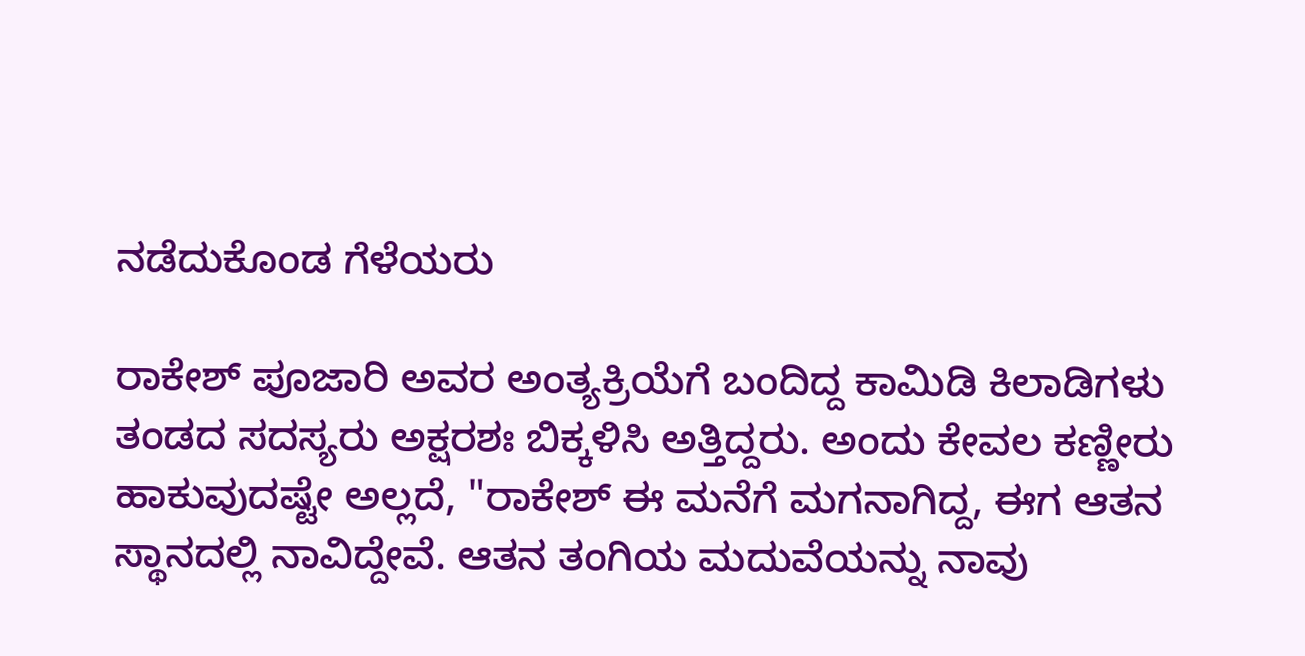ನಡೆದುಕೊಂಡ ಗೆಳೆಯರು

ರಾಕೇಶ್ ಪೂಜಾರಿ ಅವರ ಅಂತ್ಯಕ್ರಿಯೆಗೆ ಬಂದಿದ್ದ ಕಾಮಿಡಿ ಕಿಲಾಡಿಗಳು ತಂಡದ ಸದಸ್ಯರು ಅಕ್ಷರಶಃ ಬಿಕ್ಕಳಿಸಿ ಅತ್ತಿದ್ದರು. ಅಂದು ಕೇವಲ ಕಣ್ಣೀರು ಹಾಕುವುದಷ್ಟೇ ಅಲ್ಲದೆ, "ರಾಕೇಶ್ ಈ ಮನೆಗೆ ಮಗನಾಗಿದ್ದ, ಈಗ ಆತನ ಸ್ಥಾನದಲ್ಲಿ ನಾವಿದ್ದೇವೆ. ಆತನ ತಂಗಿಯ ಮದುವೆಯನ್ನು ನಾವು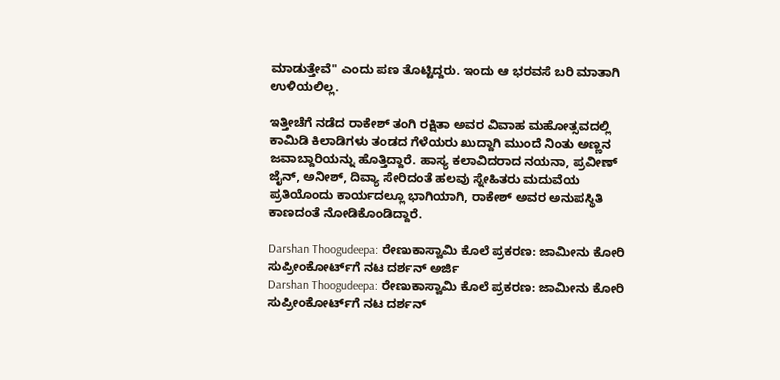ಮಾಡುತ್ತೇವೆ" ಎಂದು ಪಣ ತೊಟ್ಟಿದ್ದರು. ಇಂದು ಆ ಭರವಸೆ ಬರಿ ಮಾತಾಗಿ ಉಳಿಯಲಿಲ್ಲ.

ಇತ್ತೀಚೆಗೆ ನಡೆದ ರಾಕೇಶ್ ತಂಗಿ ರಕ್ಷಿತಾ ಅವರ ವಿವಾಹ ಮಹೋತ್ಸವದಲ್ಲಿ ಕಾಮಿಡಿ ಕಿಲಾಡಿಗಳು ತಂಡದ ಗೆಳೆಯರು ಖುದ್ದಾಗಿ ಮುಂದೆ ನಿಂತು ಅಣ್ಣನ ಜವಾಬ್ದಾರಿಯನ್ನು ಹೊತ್ತಿದ್ದಾರೆ. ಹಾಸ್ಯ ಕಲಾವಿದರಾದ ನಯನಾ, ಪ್ರವೀಣ್ ಜೈನ್, ಅನೀಶ್, ದಿವ್ಯಾ ಸೇರಿದಂತೆ ಹಲವು ಸ್ನೇಹಿತರು ಮದುವೆಯ ಪ್ರತಿಯೊಂದು ಕಾರ್ಯದಲ್ಲೂ ಭಾಗಿಯಾಗಿ, ರಾಕೇಶ್ ಅವರ ಅನುಪಸ್ಥಿತಿ ಕಾಣದಂತೆ ನೋಡಿಕೊಂಡಿದ್ದಾರೆ.

Darshan Thoogudeepa: ರೇಣುಕಾಸ್ವಾಮಿ ಕೊಲೆ ಪ್ರಕರಣ: ಜಾಮೀನು ಕೋರಿ ಸುಪ್ರೀಂಕೋರ್ಟ್‌ಗೆ ನಟ ದರ್ಶನ್‌ ಅರ್ಜಿ
Darshan Thoogudeepa: ರೇಣುಕಾಸ್ವಾಮಿ ಕೊಲೆ ಪ್ರಕರಣ: ಜಾಮೀನು ಕೋರಿ ಸುಪ್ರೀಂಕೋರ್ಟ್‌ಗೆ ನಟ ದರ್ಶನ್‌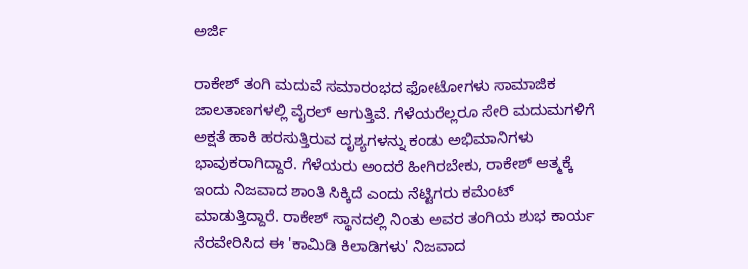ಅರ್ಜಿ

ರಾಕೇಶ್‌ ತಂಗಿ ಮದುವೆ ಸಮಾರಂಭದ ಫೋಟೋಗಳು ಸಾಮಾಜಿಕ ಜಾಲತಾಣಗಳಲ್ಲಿ ವೈರಲ್ ಆಗುತ್ತಿವೆ. ಗೆಳೆಯರೆಲ್ಲರೂ ಸೇರಿ ಮದುಮಗಳಿಗೆ ಅಕ್ಷತೆ ಹಾಕಿ ಹರಸುತ್ತಿರುವ ದೃಶ್ಯಗಳನ್ನು ಕಂಡು ಅಭಿಮಾನಿಗಳು ಭಾವುಕರಾಗಿದ್ದಾರೆ. ಗೆಳೆಯರು ಅಂದರೆ ಹೀಗಿರಬೇಕು, ರಾಕೇಶ್ ಆತ್ಮಕ್ಕೆ ಇಂದು ನಿಜವಾದ ಶಾಂತಿ ಸಿಕ್ಕಿದೆ ಎಂದು ನೆಟ್ಟಿಗರು ಕಮೆಂಟ್ ಮಾಡುತ್ತಿದ್ದಾರೆ. ರಾಕೇಶ್ ಸ್ಥಾನದಲ್ಲಿ ನಿಂತು ಅವರ ತಂಗಿಯ ಶುಭ ಕಾರ್ಯ ನೆರವೇರಿಸಿದ ಈ 'ಕಾಮಿಡಿ ಕಿಲಾಡಿಗಳು' ನಿಜವಾದ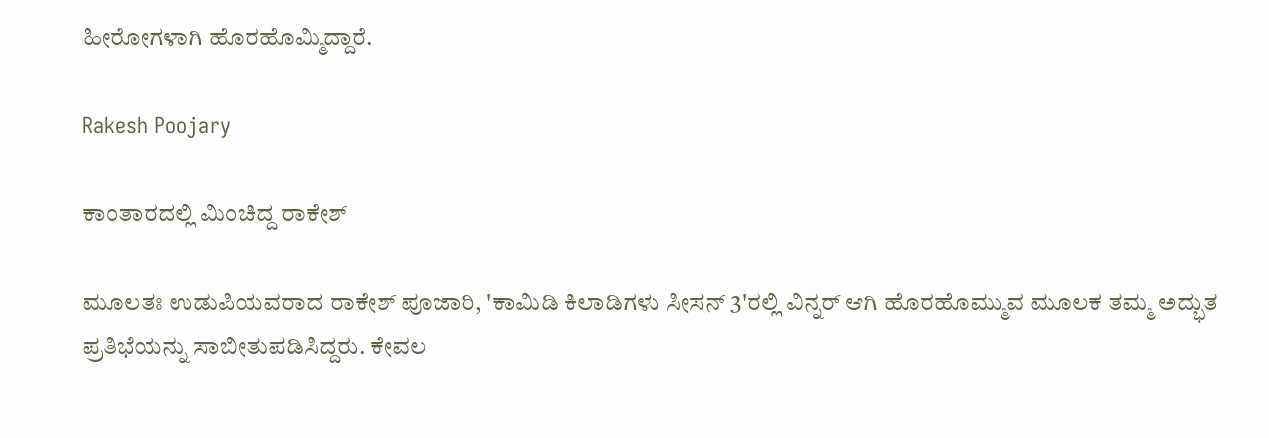ಹೀರೋಗಳಾಗಿ ಹೊರಹೊಮ್ಮಿದ್ದಾರೆ.

Rakesh Poojary

ಕಾಂತಾರದಲ್ಲಿ ಮಿಂಚಿದ್ದ ರಾಕೇಶ್‌

ಮೂಲತಃ ಉಡುಪಿಯವರಾದ ರಾಕೇಶ್ ಪೂಜಾರಿ, 'ಕಾಮಿಡಿ ಕಿಲಾಡಿಗಳು ಸೀಸನ್ 3'ರಲ್ಲಿ ವಿನ್ನರ್ ಆಗಿ ಹೊರಹೊಮ್ಮುವ ಮೂಲಕ ತಮ್ಮ ಅದ್ಭುತ ಪ್ರತಿಭೆಯನ್ನು ಸಾಬೀತುಪಡಿಸಿದ್ದರು. ಕೇವಲ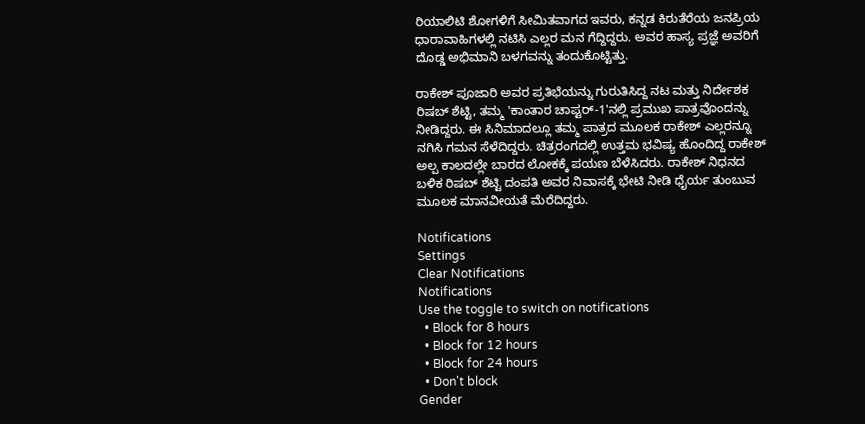ರಿಯಾಲಿಟಿ ಶೋಗಳಿಗೆ ಸೀಮಿತವಾಗದ ಇವರು, ಕನ್ನಡ ಕಿರುತೆರೆಯ ಜನಪ್ರಿಯ ಧಾರಾವಾಹಿಗಳಲ್ಲಿ ನಟಿಸಿ ಎಲ್ಲರ ಮನ ಗೆದ್ದಿದ್ದರು. ಅವರ ಹಾಸ್ಯ ಪ್ರಜ್ಞೆ ಅವರಿಗೆ ದೊಡ್ಡ ಅಭಿಮಾನಿ ಬಳಗವನ್ನು ತಂದುಕೊಟ್ಟಿತ್ತು.

ರಾಕೇಶ್ ಪೂಜಾರಿ ಅವರ ಪ್ರತಿಭೆಯನ್ನು ಗುರುತಿಸಿದ್ದ ನಟ ಮತ್ತು ನಿರ್ದೇಶಕ ರಿಷಬ್ ಶೆಟ್ಟಿ, ತಮ್ಮ 'ಕಾಂತಾರ ಚಾಪ್ಟರ್-1'ನಲ್ಲಿ ಪ್ರಮುಖ ಪಾತ್ರವೊಂದನ್ನು ನೀಡಿದ್ದರು. ಈ ಸಿನಿಮಾದಲ್ಲೂ ತಮ್ಮ ಪಾತ್ರದ ಮೂಲಕ ರಾಕೇಶ್ ಎಲ್ಲರನ್ನೂ ನಗಿಸಿ ಗಮನ ಸೆಳೆದಿದ್ದರು. ಚಿತ್ರರಂಗದಲ್ಲಿ ಉತ್ತಮ ಭವಿಷ್ಯ ಹೊಂದಿದ್ದ ರಾಕೇಶ್ ಅಲ್ಪ ಕಾಲದಲ್ಲೇ ಬಾರದ ಲೋಕಕ್ಕೆ ಪಯಣ ಬೆಳೆಸಿದರು. ರಾಕೇಶ್ ನಿಧನದ ಬಳಿಕ ರಿಷಬ್ ಶೆಟ್ಟಿ ದಂಪತಿ ಅವರ ನಿವಾಸಕ್ಕೆ ಭೇಟಿ ನೀಡಿ ಧೈರ್ಯ ತುಂಬುವ ಮೂಲಕ ಮಾನವೀಯತೆ ಮೆರೆದಿದ್ದರು.

Notifications
Settings
Clear Notifications
Notifications
Use the toggle to switch on notifications
  • Block for 8 hours
  • Block for 12 hours
  • Block for 24 hours
  • Don't block
Gender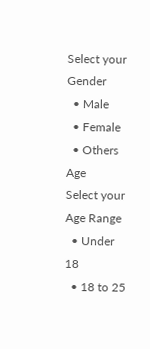Select your Gender
  • Male
  • Female
  • Others
Age
Select your Age Range
  • Under 18
  • 18 to 25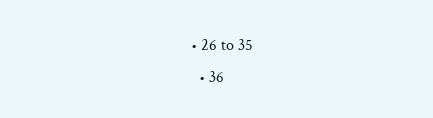• 26 to 35
  • 36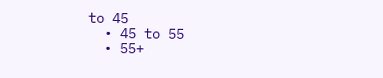to 45
  • 45 to 55
  • 55+